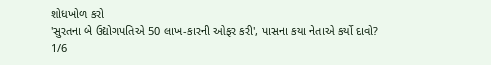શોધખોળ કરો
'સુરતના બે ઉદ્યોગપતિએ 50 લાખ-કારની ઓફર કરી', પાસના કયા નેતાએ કર્યો દાવો?
1/6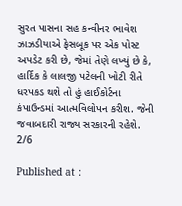સુરત પાસના સહ કન્વીનર ભાવેશ ઝાઝડીયાએ ફેસબૂક પર એક પોસ્ટ અપડેટ કરી છે, જેમાં તેણે લખ્યું છે કે, હાર્દિક કે લાલજી પટેલની ખોટી રીતે ધરપકડ થશે તો હું હાઈકોર્ટના કંપાઉન્ડમાં આત્મવિલોપન કરીશ. જેની જવાબદારી રાજ્ય સરકારની રહેશે.
2/6

Published at :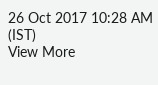26 Oct 2017 10:28 AM (IST)
View More